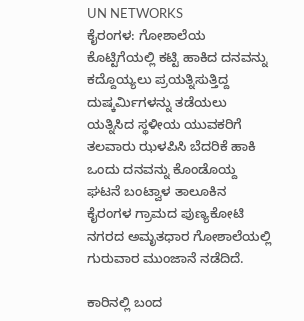UN NETWORKS
ಕೈರಂಗಳ: ಗೋಶಾಲೆಯ ಕೊಟ್ಟಿಗೆಯಲ್ಲಿ ಕಟ್ಟಿ ಹಾಕಿದ ದನವನ್ನು ಕದ್ದೊಯ್ಯಲು ಪ್ರಯತ್ನಿಸುತ್ತಿದ್ದ ದುಷ್ಕರ್ಮಿಗಳನ್ನು ತಡೆಯಲು ಯತ್ನಿಸಿದ ಸ್ಥಳೀಯ ಯುವಕರಿಗೆ ತಲವಾರು ಝಳಪಿಸಿ ಬೆದರಿಕೆ ಹಾಕಿ ಒಂದು ದನವನ್ನು ಕೊಂಡೊಯ್ದ ಘಟನೆ ಬಂಟ್ವಾಳ ತಾಲೂಕಿನ ಕೈರಂಗಳ ಗ್ರಾಮದ ಪುಣ್ಯಕೋಟಿ ನಗರದ ಅಮೃತಧಾರ ಗೋಶಾಲೆಯಲ್ಲಿ ಗುರುವಾರ ಮುಂಜಾನೆ ನಡೆದಿದೆ.

ಕಾರಿನಲ್ಲಿ ಬಂದ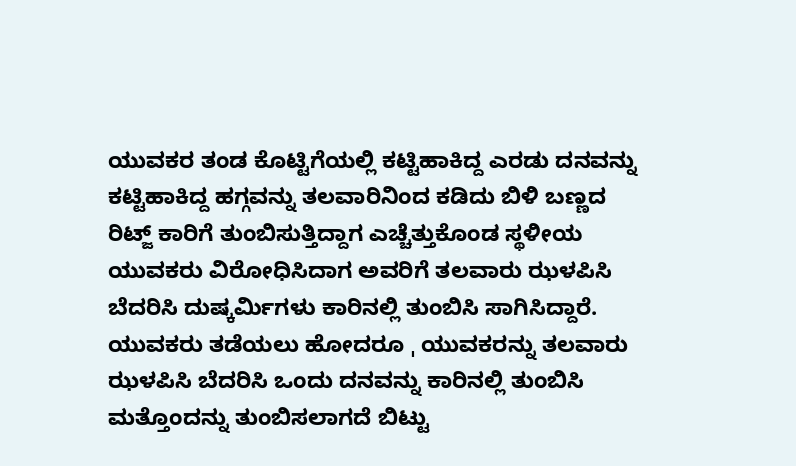ಯುವಕರ ತಂಡ ಕೊಟ್ಟಿಗೆಯಲ್ಲಿ ಕಟ್ಟಿಹಾಕಿದ್ದ ಎರಡು ದನವನ್ನು ಕಟ್ಟಿಹಾಕಿದ್ದ ಹಗ್ಗವನ್ನು ತಲವಾರಿನಿಂದ ಕಡಿದು ಬಿಳಿ ಬಣ್ಣದ ರಿಟ್ಜ್ ಕಾರಿಗೆ ತುಂಬಿಸುತ್ತಿದ್ದಾಗ ಎಚ್ಚೆತ್ತುಕೊಂಡ ಸ್ಥಳೀಯ ಯುವಕರು ವಿರೋಧಿಸಿದಾಗ ಅವರಿಗೆ ತಲವಾರು ಝಳಪಿಸಿ ಬೆದರಿಸಿ ದುಷ್ಕರ್ಮಿಗಳು ಕಾರಿನಲ್ಲಿ ತುಂಬಿಸಿ ಸಾಗಿಸಿದ್ದಾರೆ.
ಯುವಕರು ತಡೆಯಲು ಹೋದರೂ ˌ ಯುವಕರನ್ನು ತಲವಾರು ಝಳಪಿಸಿ ಬೆದರಿಸಿ ಒಂದು ದನವನ್ನು ಕಾರಿನಲ್ಲಿ ತುಂಬಿಸಿ ಮತ್ತೊಂದನ್ನು ತುಂಬಿಸಲಾಗದೆ ಬಿಟ್ಟು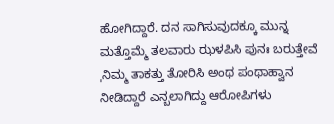ಹೋಗಿದ್ದಾರೆ. ದನ ಸಾಗಿಸುವುದಕ್ಕೂ ಮುನ್ನ ಮತ್ತೊಮ್ಮೆ ತಲವಾರು ಝಳಪಿಸಿ ಪುನಃ ಬರುತ್ತೇವೆ ˌನಿಮ್ಮ ತಾಕತ್ತು ತೋರಿಸಿ ಅಂಥ ಪಂಥಾಹ್ವಾನ ನೀಡಿದ್ದಾರೆ ಎನ್ಬಲಾಗಿದ್ದು ಆರೋಪಿಗಳು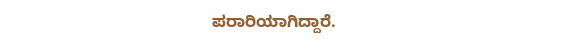ಪರಾರಿಯಾಗಿದ್ದಾರೆ.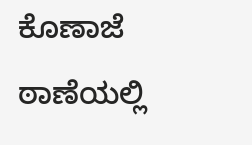ಕೊಣಾಜೆ ಠಾಣೆಯಲ್ಲಿ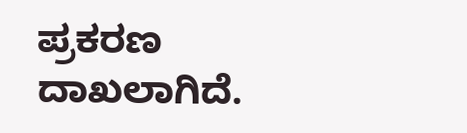ಪ್ರಕರಣ ದಾಖಲಾಗಿದೆ.